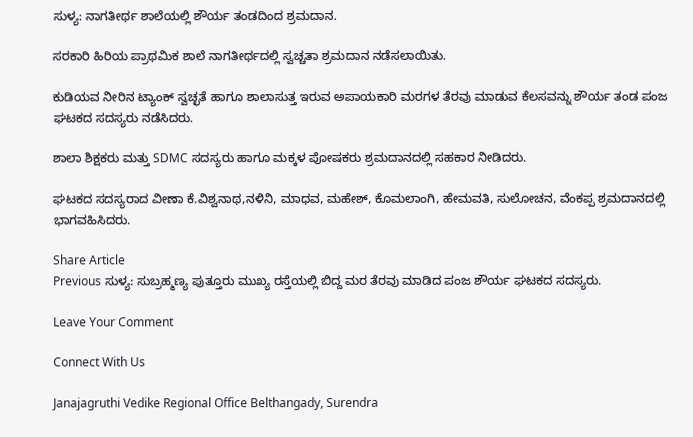ಸುಳ್ಯ: ನಾಗತೀರ್ಥ ಶಾಲೆಯಲ್ಲಿ ಶೌರ್ಯ ತಂಡದಿಂದ ಶ್ರಮದಾನ.

ಸರಕಾರಿ ಹಿರಿಯ ಪ್ರಾಥಮಿಕ ಶಾಲೆ ನಾಗತೀರ್ಥದಲ್ಲಿ ಸ್ವಚ್ಚತಾ ಶ್ರಮದಾನ ನಡೆಸಲಾಯಿತು.

ಕುಡಿಯವ ನೀರಿನ ಟ್ಯಾಂಕ್ ಸ್ವಚ್ಛತೆ ಹಾಗೂ ಶಾಲಾಸುತ್ತ ಇರುವ ಅಪಾಯಕಾರಿ ಮರಗಳ ತೆರವು ಮಾಡುವ ಕೆಲಸವನ್ನು ಶೌರ್ಯ ತಂಡ ಪಂಜ ಘಟಕದ ಸದಸ್ಯರು ನಡೆಸಿದರು.

ಶಾಲಾ ಶಿಕ್ಷಕರು ಮತ್ತು SDMC ಸದಸ್ಯರು ಹಾಗೂ ಮಕ್ಕಳ ಪೋಷಕರು ಶ್ರಮದಾನದಲ್ಲಿ ಸಹಕಾರ ನೀಡಿದರು.

ಘಟಕದ ಸದಸ್ಯರಾದ ವೀಣಾ ಕೆ.ವಿಶ್ವನಾಥ,ನಳಿನಿ, ಮಾಧವ, ಮಹೇಶ್, ಕೊಮಲಾಂಗಿ, ಹೇಮವತಿ, ಸುಲೋಚನ, ವೆಂಕಪ್ಪ ಶ್ರಮದಾನದಲ್ಲಿ ಭಾಗವಹಿಸಿದರು.

Share Article
Previous ಸುಳ್ಯ: ಸುಬ್ರಹ್ಮಣ್ಯ ಪುತ್ತೂರು ಮುಖ್ಯ ರಸ್ತೆಯಲ್ಲಿ ಬಿದ್ದ ಮರ ತೆರವು ಮಾಡಿದ ಪಂಜ ಶೌರ್ಯ ಘಟಕದ ಸದಸ್ಯರು.

Leave Your Comment

Connect With Us

Janajagruthi Vedike Regional Office Belthangady, Surendra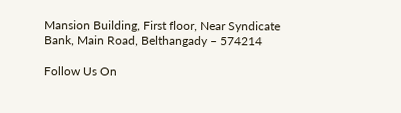Mansion Building, First floor, Near Syndicate Bank, Main Road, Belthangady – 574214

Follow Us On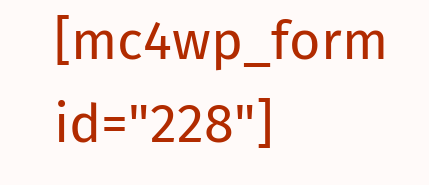[mc4wp_form id="228"]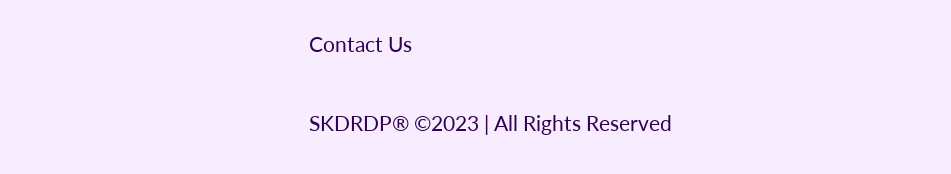Contact Us

SKDRDP® ©2023 | All Rights Reserved